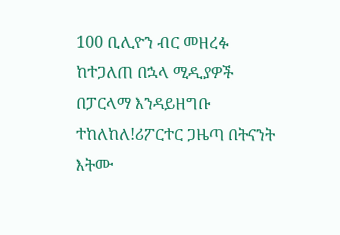100 ቢሊዮን ብር መዘረፉ ከተጋለጠ በኋላ ሚዲያዎች በፓርላማ እንዳይዘግቡ ተከለከለ!ሪፖርተር ጋዜጣ በትናንት እትሙ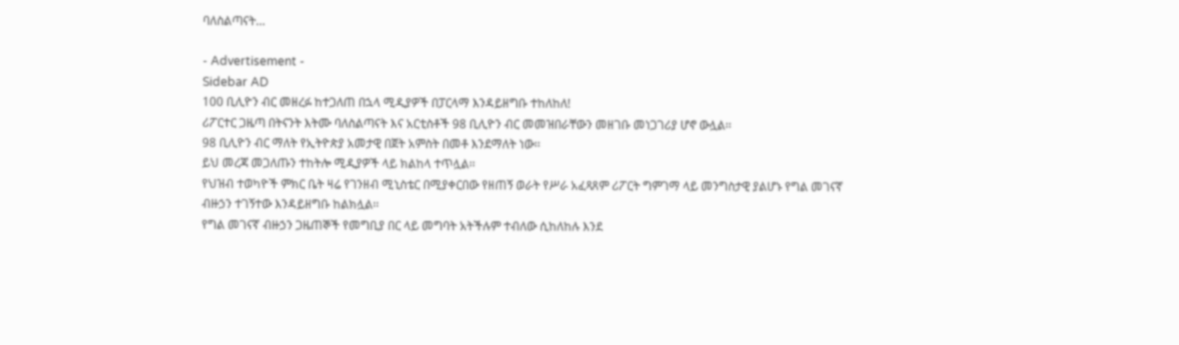ባለስልጣናት…

- Advertisement -
Sidebar AD
100 ቢሊዮን ብር መዘረፉ ከተጋለጠ በኋላ ሚዲያዎች በፓርላማ እንዳይዘግቡ ተከለከለ!
ሪፖርተር ጋዜጣ በትናንት እትሙ ባለስልጣናት እና አርቲስቶች 98 ቢሊዮን ብር መመዝበራቸውን መዘገቡ መነጋገሪያ ሆኖ ውሏል፡፡
98 ቢሊዮን ብር ማለት የኢትዮጵያ አመታዊ በጀት አምስት በመቶ እንደማለት ነው፡፡
ይህ መረጃ መጋለጡን ተከትሎ ሚዲያዎች ላይ ክልከላ ተጥሏል፡፡
የህዝብ ተወካዮች ምክር ቤት ዛሬ የገንዘብ ሚኒስቴር በሚያቀርበው የዘጠኝ ወራት የሥራ አፈጻጸም ሪፖርት ግምገማ ላይ መንግስታዊ ያልሆኑ የግል መገናኛ ብዙኃን ተገኝተው እንዳይዘግቡ ከልክሏል፡፡
የግል መገናኛ ብዙኃን ጋዜጠኞች የመግቢያ በር ላይ መግባት አትችሉም ተብለው ሲከለከሉ እንደ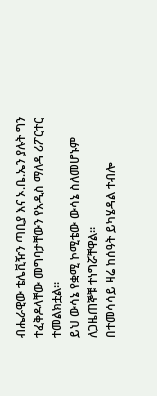ብሔራዊው ቴሌቪዥን ጣቢያ እና ኦ.ቤ.ኤን ያሉት ግን ተፈቅዶላቸው መግባታቸውን የአዲስ ማለዳ ሪፖርተር ተመልክቷል፡፡
ይህ ውሳኔ የቋሚ ኮሚቴው ውሳኔ ስለመሆኑም ለጋዜጠኞቹ ተነግሯቸዋል፡፡
በተመሳሳይ ዛሬ ከሰዓት ይካሄዳል ተብሎ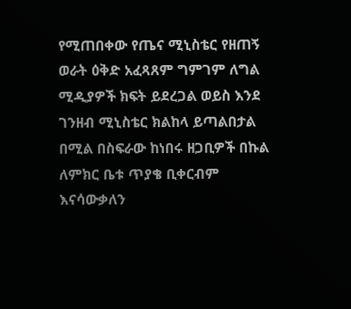የሚጠበቀው የጤና ሚኒስቴር የዘጠኝ ወራት ዕቅድ አፈጻጸም ግምገም ለግል ሚዲያዎች ክፍት ይደረጋል ወይስ እንደ ገንዘብ ሚኒስቴር ክልከላ ይጣልበታል በሚል በስፍራው ከነበሩ ዘጋቢዎች በኩል ለምክር ቤቱ ጥያቄ ቢቀርብም እናሳውቃለን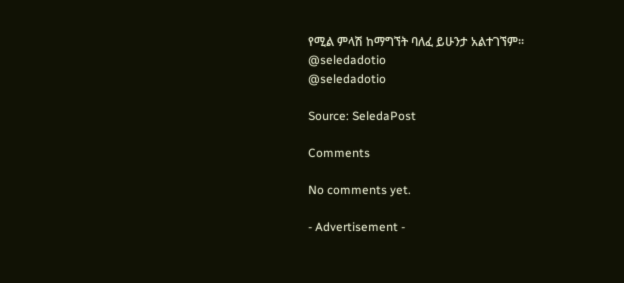የሚል ምላሽ ከማግኘት ባለፈ ይሁንታ አልተገኘም፡፡
@seledadotio
@seledadotio

Source: SeledaPost

Comments

No comments yet.

- Advertisement -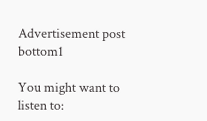Advertisement post bottom1

You might want to listen to: